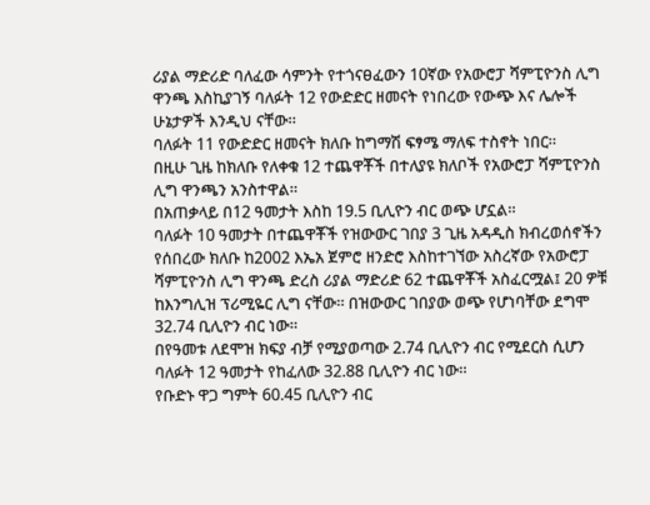ሪያል ማድሪድ ባለፈው ሳምንት የተጎናፀፈውን 10ኛው የአውሮፓ ሻምፒዮንስ ሊግ ዋንጫ እስኪያገኝ ባለፉት 12 የውድድር ዘመናት የነበረው የውጭ እና ሌሎች ሁኔታዎች እንዲህ ናቸው፡፡
ባለፉት 11 የውድድር ዘመናት ክለቡ ከግማሽ ፍፃሜ ማለፍ ተስኖት ነበር፡፡
በዚሁ ጊዜ ከክለቡ የለቀቁ 12 ተጨዋቾች በተለያዩ ክለቦች የአውሮፓ ሻምፒዮንስ ሊግ ዋንጫን አንስተዋል፡፡
በአጠቃላይ በ12 ዓመታት እስከ 19.5 ቢሊዮን ብር ወጭ ሆኗል፡፡
ባለፉት 10 ዓመታት በተጨዋቾች የዝውውር ገበያ 3 ጊዜ አዳዲስ ክብረወሰኖችን የሰበረው ክለቡ ከ2002 እኤአ ጀምሮ ዘንድሮ እስከተገኘው አስረኛው የአውሮፓ ሻምፒዮንስ ሊግ ዋንጫ ድረስ ሪያል ማድሪድ 62 ተጨዋቾች አስፈርሟል፤ 20 ዎቹ ከእንግሊዝ ፕሪሚዬር ሊግ ናቸው፡፡ በዝውውር ገበያው ወጭ የሆነባቸው ደግሞ 32.74 ቢሊዮን ብር ነው፡፡
በየዓመቱ ለደሞዝ ክፍያ ብቻ የሚያወጣው 2.74 ቢሊዮን ብር የሚደርስ ሲሆን ባለፉት 12 ዓመታት የከፈለው 32.88 ቢሊዮን ብር ነው፡፡
የቡድኑ ዋጋ ግምት 60.45 ቢሊዮን ብር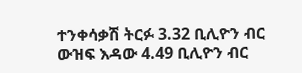ተንቀሳቃሽ ትርፉ 3.32 ቢሊዮን ብር
ውዝፍ እዳው 4.49 ቢሊዮን ብር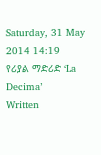Saturday, 31 May 2014 14:19
የሪያል ማድሪድ ‘La Decima’
Written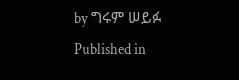by ግሩም ሠይፉ
Published in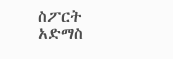ስፖርት አድማስ